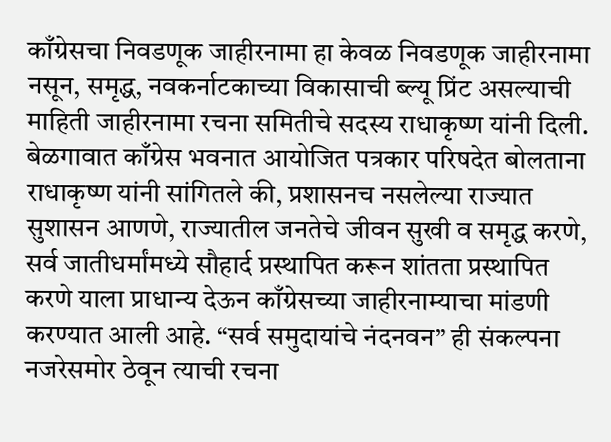काँग्रेसचा निवडणूक जाहीरनामा हा केवळ निवडणूक जाहीरनामा नसून, समृद्ध, नवकर्नाटकाच्या विकासाची ब्ल्यू प्रिंट असल्याची माहिती जाहीरनामा रचना समितीचे सदस्य राधाकृष्ण यांनी दिली.
बेळगावात काँग्रेस भवनात आयोजित पत्रकार परिषदेत बोलताना राधाकृष्ण यांनी सांगितले की, प्रशासनच नसलेल्या राज्यात सुशासन आणणे, राज्यातील जनतेचे जीवन सुखी व समृद्ध करणे, सर्व जातीधर्मांमध्ये सौहार्द प्रस्थापित करून शांतता प्रस्थापित करणे याला प्राधान्य देऊन काँग्रेसच्या जाहीरनाम्याचा मांडणी करण्यात आली आहे. “सर्व समुदायांचे नंदनवन” ही संकल्पना नजरेसमोर ठेवून त्याची रचना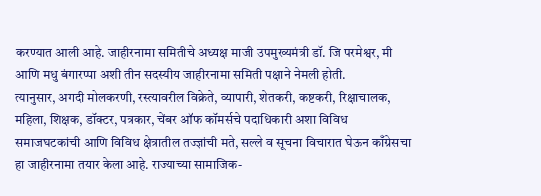करण्यात आली आहे. जाहीरनामा समितीचे अध्यक्ष माजी उपमुख्यमंत्री डॉ. जि परमेश्वर, मी आणि मधु बंगारप्पा अशी तीन सदस्यीय जाहीरनामा समिती पक्षाने नेमली होती.
त्यानुसार, अगदी मोलकरणी, रस्त्यावरील विक्रेते, व्यापारी, शेतकरी, कष्टकरी, रिक्षाचालक, महिला, शिक्षक, डॉक्टर, पत्रकार, चेंबर ऑफ कॉमर्सचे पदाधिकारी अशा विविध समाजघटकांची आणि विविध क्षेत्रातील तज्ज्ञांची मते, सल्ले व सूचना विचारात घेऊन काँग्रेसचा हा जाहीरनामा तयार केला आहे. राज्याच्या सामाजिक-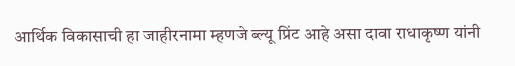आर्थिक विकासाची हा जाहीरनामा म्हणजे ब्ल्यू प्रिंट आहे असा दावा राधाकृष्ण यांनी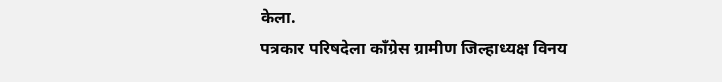केला.
पत्रकार परिषदेला काँग्रेस ग्रामीण जिल्हाध्यक्ष विनय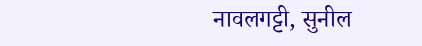नावलगट्टी, सुनील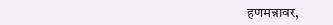हणमन्नावर,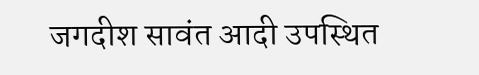जगदीश सावंत आदी उपस्थित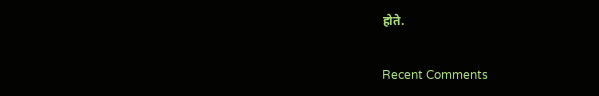होते.


Recent Comments